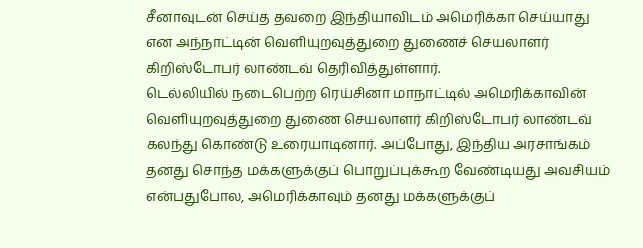சீனாவுடன் செய்த தவறை இந்தியாவிடம் அமெரிக்கா செய்யாது என அந்நாட்டின் வெளியுறவுத்துறை துணைச் செயலாளர் கிறிஸ்டோபர் லாண்டவ் தெரிவித்துள்ளார்.
டெல்லியில் நடைபெற்ற ரெய்சினா மாநாட்டில் அமெரிக்காவின் வெளியுறவுத்துறை துணை செயலாளர் கிறிஸ்டோபர் லாண்டவ் கலந்து கொண்டு உரையாடினார். அப்போது, இந்திய அரசாங்கம் தனது சொந்த மக்களுக்குப் பொறுப்புக்கூற வேண்டியது அவசியம் என்பதுபோல, அமெரிக்காவும் தனது மக்களுக்குப்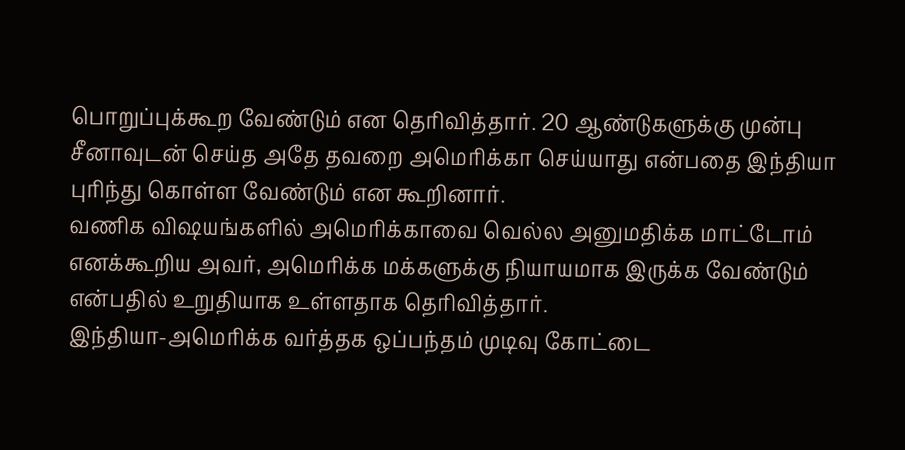பொறுப்புக்கூற வேண்டும் என தெரிவித்தார். 20 ஆண்டுகளுக்கு முன்பு சீனாவுடன் செய்த அதே தவறை அமெரிக்கா செய்யாது என்பதை இந்தியா புரிந்து கொள்ள வேண்டும் என கூறினார்.
வணிக விஷயங்களில் அமெரிக்காவை வெல்ல அனுமதிக்க மாட்டோம் எனக்கூறிய அவர், அமெரிக்க மக்களுக்கு நியாயமாக இருக்க வேண்டும் என்பதில் உறுதியாக உள்ளதாக தெரிவித்தார்.
இந்தியா-அமெரிக்க வர்த்தக ஒப்பந்தம் முடிவு கோட்டை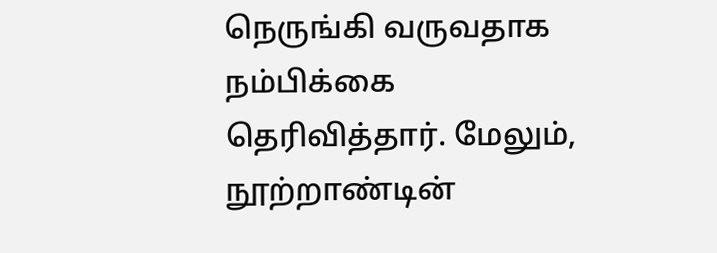நெருங்கி வருவதாக நம்பிக்கை தெரிவித்தார். மேலும், நூற்றாண்டின்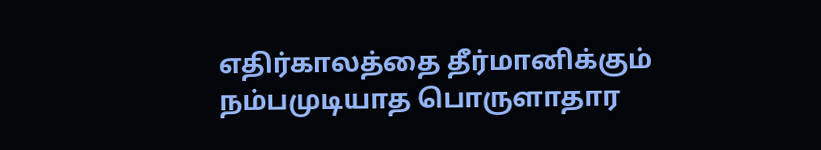எதிர்காலத்தை தீர்மானிக்கும் நம்பமுடியாத பொருளாதார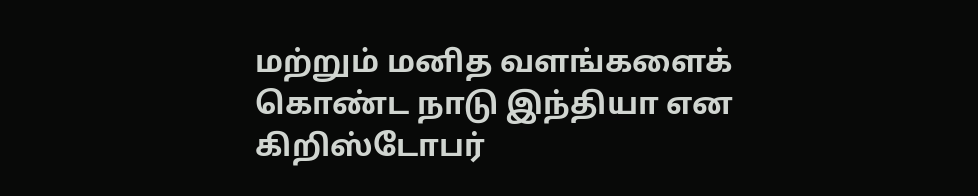மற்றும் மனித வளங்களைக் கொண்ட நாடு இந்தியா என கிறிஸ்டோபர்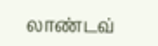லாண்டவ்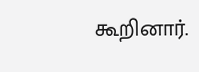கூறினார்.